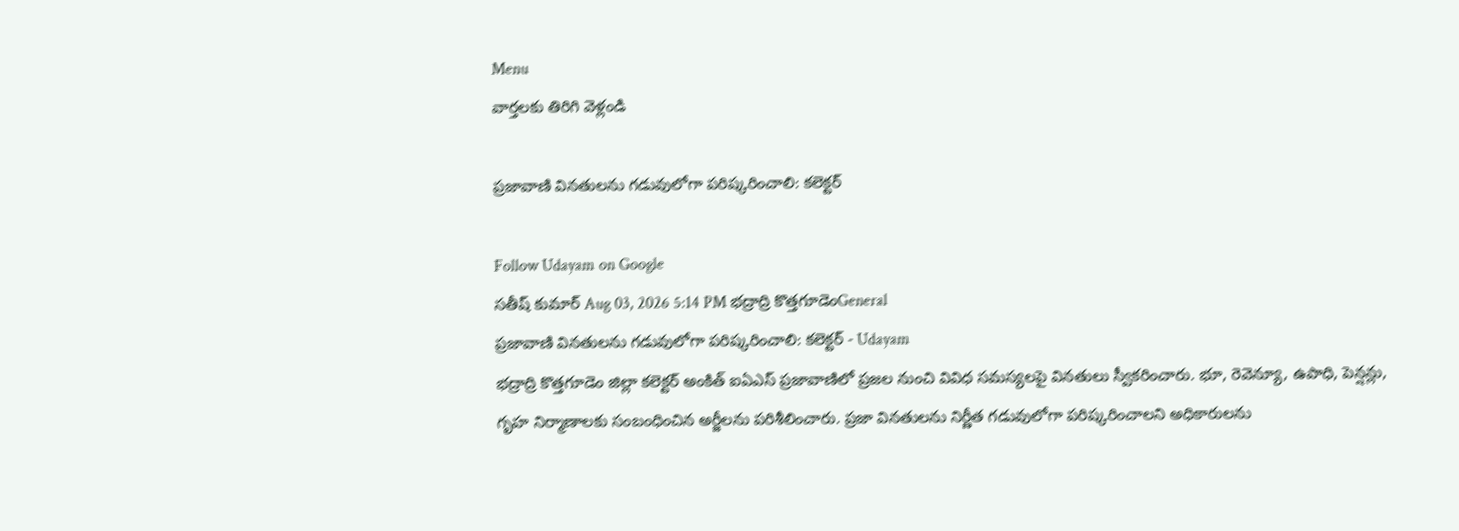Menu
వార్తలకు తిరిగి వెళ్లండి

ప్రజావాణి వినతులను గడువులోగా పరిష్కరించాలి: కలెక్టర్

Follow Udayam on Google
సతీష్ కుమార్ Aug 03, 2026 5:14 PM భద్రాద్రి కొత్తగూడెంGeneral
ప్రజావాణి వినతులను గడువులోగా పరిష్కరించాలి: కలెక్టర్ - Udayam
భద్రాద్రి కొత్తగూడెం జిల్లా కలెక్టర్ అంకిత్ ఐఏఎస్ ప్రజావాణిలో ప్రజల నుంచి వివిధ సమస్యలపై వినతులు స్వీకరించారు. భూ, రెవెన్యూ, ఉపాధి, పెన్షన్లు, గృహ నిర్మాణాలకు సంబంధించిన అర్జీలను పరిశీలించారు. ప్రజా వినతులను నిర్ణీత గడువులోగా పరిష్కరించాలని అధికారులను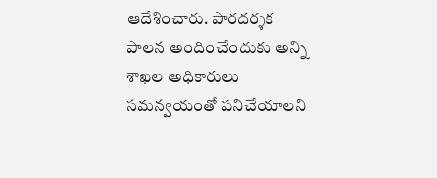ఆదేశించారు. పారదర్శక పాలన అందించేందుకు అన్ని శాఖల అధికారులు సమన్వయంతో పనిచేయాలని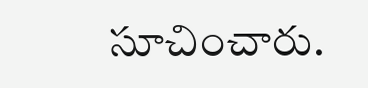సూచించారు.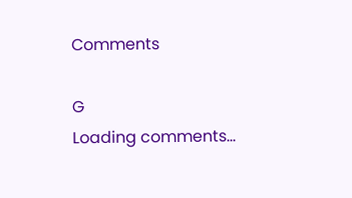Comments

G
Loading comments...